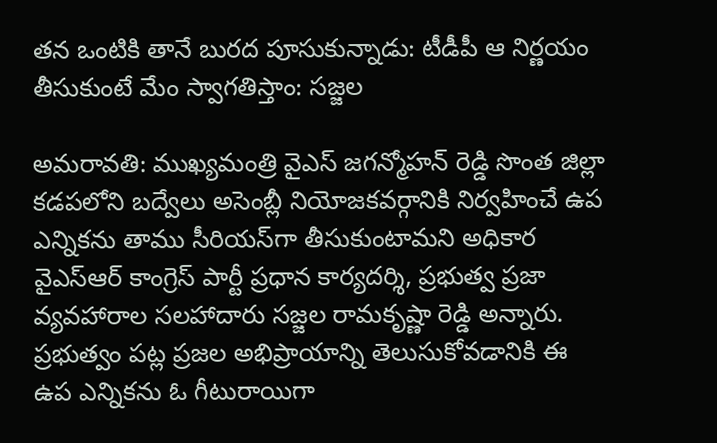తన ఒంటికి తానే బురద పూసుకున్నాడు: టీడీపీ ఆ నిర్ణయం తీసుకుంటే మేం స్వాగతిస్తాం: సజ్జల

అమరావతి: ముఖ్యమంత్రి వైఎస్ జగన్మోహన్ రెడ్డి సొంత జిల్లా కడపలోని బద్వేలు అసెంబ్లీ నియోజకవర్గానికి నిర్వహించే ఉప ఎన్నికను తాము సీరియస్‌గా తీసుకుంటామని అధికార వైఎస్ఆర్ కాంగ్రెస్ పార్టీ ప్రధాన కార్యదర్శి, ప్రభుత్వ ప్రజా వ్యవహారాల సలహాదారు సజ్జల రామకృష్ణా రెడ్డి అన్నారు. ప్రభుత్వం పట్ల ప్రజల అభిప్రాయాన్ని తెలుసుకోవడానికి ఈ ఉప ఎన్నికను ఓ గీటురాయిగా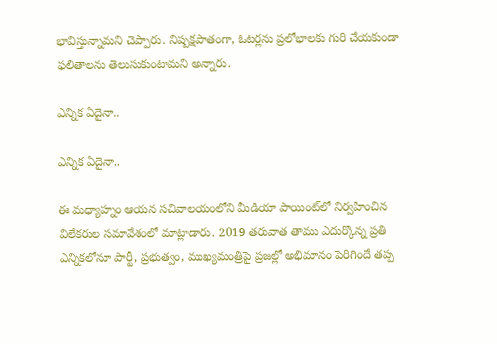భావిస్తున్నామని చెప్పారు. నిష్పక్షపాతంగా, ఓటర్లను ప్రలోభాలకు గురి చేయకుండా ఫలితాలను తెలుసుకుంటామని అన్నారు.

ఎన్నిక ఏదైనా..

ఎన్నిక ఏదైనా..

ఈ మధ్యాహ్నం ఆయన సచివాలయంలోని మీడియా పాయింట్‌లో నిర్వహించిన విలేకరుల సమావేశంలో మాట్లాడారు. 2019 తరువాత తాము ఎదుర్కొన్న ప్రతి ఎన్నికలోనూ పార్టీ, ప్రభుత్వం, ముఖ్యమంత్రిపై ప్రజల్లో అభిమానం పెరిగిందే తప్ప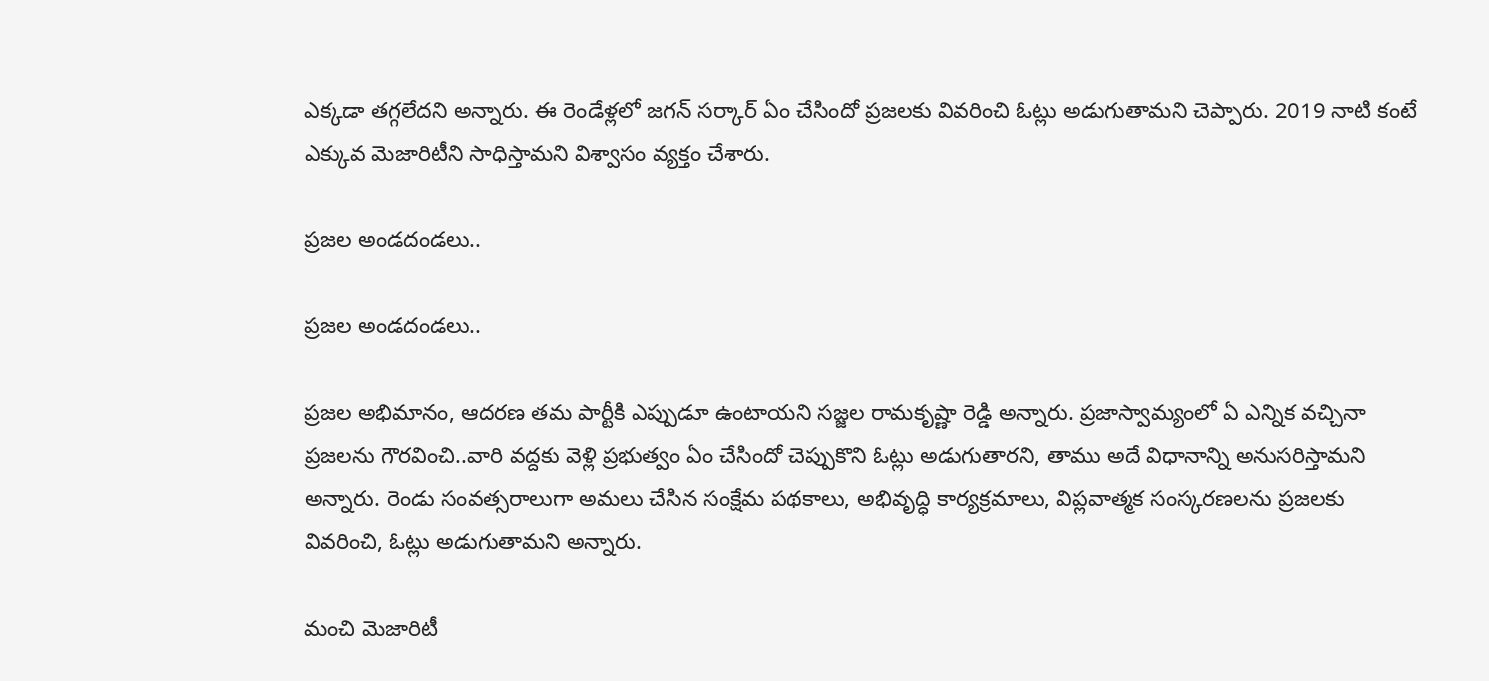ఎక్కడా తగ్గలేదని అన్నారు. ఈ రెండేళ్లలో జగన్ సర్కార్ ఏం చేసిందో ప్రజలకు వివరించి ఓట్లు అడుగుతామని చెప్పారు. 2019 నాటి కంటే ఎక్కువ మెజారిటీని సాధిస్తామని విశ్వాసం వ్యక్తం చేశారు.

ప్రజల అండదండలు..

ప్రజల అండదండలు..

ప్రజల అభిమానం, ఆదరణ తమ పార్టీకి ఎప్పుడూ ఉంటాయని సజ్జల రామకృష్ణా రెడ్డి అన్నారు. ప్రజాస్వామ్యంలో ఏ ఎన్నిక వచ్చినా ప్రజలను గౌరవించి..వారి వద్దకు వెళ్లి ప్రభుత్వం ఏం చేసిందో చెప్పుకొని ఓట్లు అడుగుతారని, తాము అదే విధానాన్ని అనుసరిస్తామని అన్నారు. రెండు సంవత్సరాలుగా అమలు చేసిన సంక్షేమ పథకాలు, అభివృద్ధి కార్యక్రమాలు, విప్లవాత్మక సంస్కరణలను ప్రజలకు వివరించి, ఓట్లు అడుగుతామని అన్నారు.

మంచి మెజారిటీ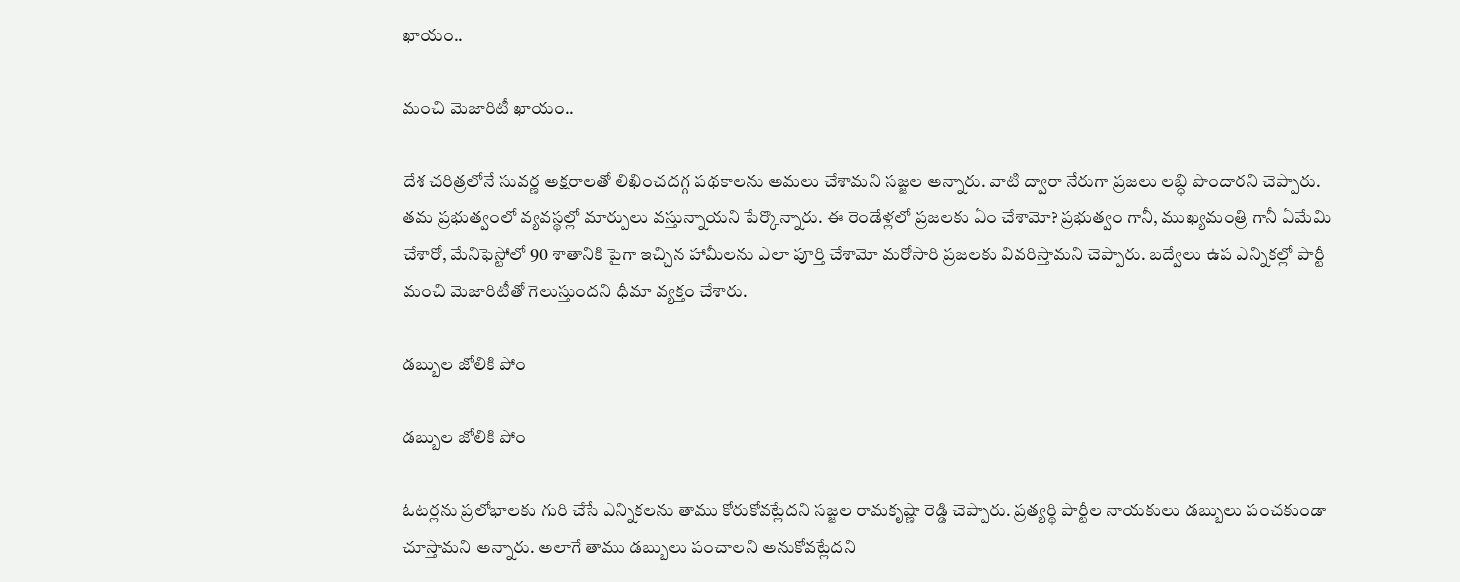ఖాయం..

మంచి మెజారిటీ ఖాయం..

దేశ చరిత్రలోనే సువర్ణ అక్షరాలతో లిఖించదగ్గ పథకాలను అమలు చేశామని సజ్జల అన్నారు. వాటి ద్వారా నేరుగా ప్రజలు లబ్ధి పొందారని చెప్పారు. తమ ప్రభుత్వంలో వ్యవస్థల్లో మార్పులు వస్తున్నాయని పేర్కొన్నారు. ఈ రెండేళ్లలో ప్రజలకు ఏం చేశామో? ప్రభుత్వం గానీ, ముఖ్యమంత్రి గానీ ఏమేమి చేశారో, మేనిఫెస్టోలో 90 శాతానికి పైగా ఇచ్చిన హామీలను ఎలా పూర్తి చేశామో మరోసారి ప్రజలకు వివరిస్తామని చెప్పారు. బద్వేలు ఉప ఎన్నికల్లో పార్టీ మంచి మెజారిటీతో గెలుస్తుందని ధీమా వ్యక్తం చేశారు.

డబ్బుల జోలికి పోం

డబ్బుల జోలికి పోం

ఓటర్లను ప్రలోభాలకు గురి చేసే ఎన్నికలను తాము కోరుకోవట్లేదని సజ్జల రామకృష్ణా రెడ్డి చెప్పారు. ప్రత్యర్థి పార్టీల నాయకులు డబ్బులు పంచకుండా చూస్తామని అన్నారు. అలాగే తాము డబ్బులు పంచాలని అనుకోవట్లేదని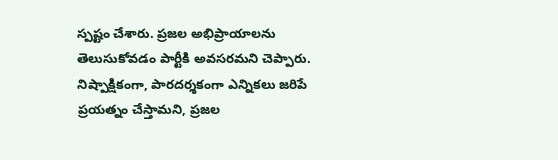స్పష్టం చేశారు. ప్రజల అభిప్రాయాలను తెలుసుకోవడం పార్టీకి అవసరమని చెప్పారు. నిష్పాక్షికంగా, పారదర్శకంగా ఎన్నికలు జరిపే ప్రయత్నం చేస్తామని, ప్రజల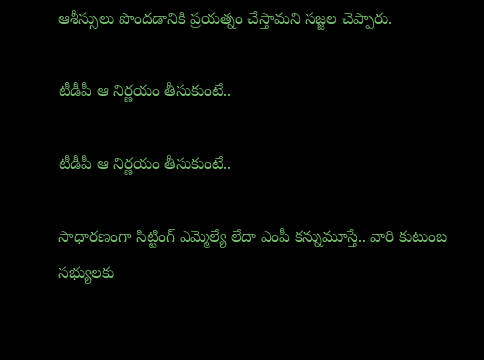ఆశీస్సులు పొందడానికి ప్రయత్నం చేస్తామని సజ్జల చెప్పారు.

టీడీపీ ఆ నిర్ణయం తీసుకుంటే..

టీడీపీ ఆ నిర్ణయం తీసుకుంటే..

సాధారణంగా సిట్టింగ్ ఎమ్మెల్యే లేదా ఎంపీ కన్నుమూస్తే.. వారి కుటుంబ సభ్యులకు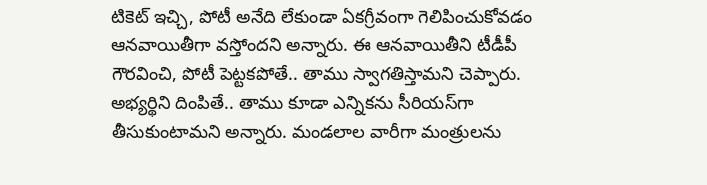టికెట్ ఇచ్చి, పోటీ అనేది లేకుండా ఏకగ్రీవంగా గెలిపించుకోవడం ఆనవాయితీగా వస్తోందని అన్నారు. ఈ ఆనవాయితీని టీడీపీ గౌరవించి, పోటీ పెట్టకపోతే.. తాము స్వాగతిస్తామని చెప్పారు. అభ్యర్థిని దింపితే.. తాము కూడా ఎన్నికను సీరియస్‌గా తీసుకుంటామని అన్నారు. మండలాల వారీగా మంత్రులను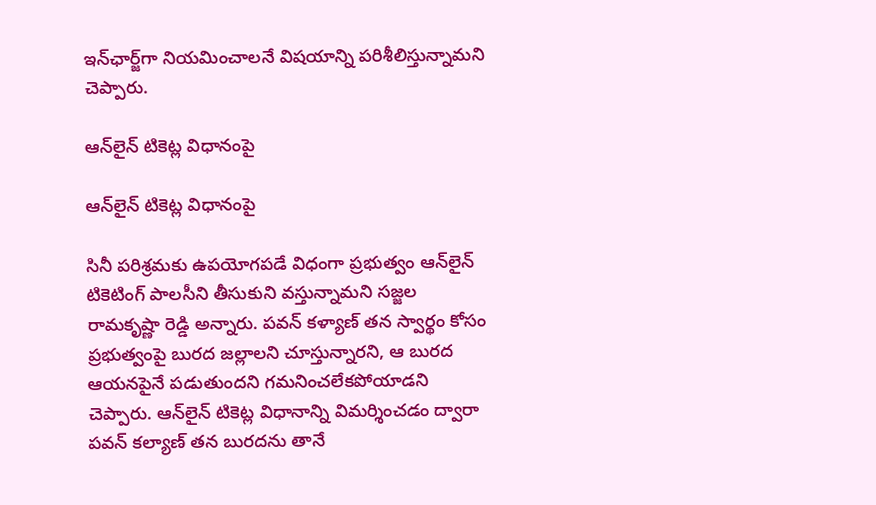ఇన్‌ఛార్జ్‌గా నియమించాలనే విషయాన్ని పరిశీలిస్తున్నామని చెప్పారు.

ఆన్‌లైన్‌ టికెట్ల విధానంపై

ఆన్‌లైన్‌ టికెట్ల విధానంపై

సినీ పరిశ్రమకు ఉపయోగపడే విధంగా ప్రభుత్వం ఆన్‌లైన్ టికెటింగ్ పాలసీని తీసుకుని వస్తున్నామని సజ్జల రామకృష్ణా రెడ్డి అన్నారు. పవన్‌ కళ్యాణ్‌ తన స్వార్థం కోసం ప్రభుత్వంపై బురద జల్లాలని చూస్తున్నారని, ఆ బురద ఆయనపైనే పడుతుందని గమనించలేకపోయాడని చెప్పారు. ఆన్‌లైన్ టికెట్ల విధానాన్ని విమర్శించడం ద్వారా పవన్ కల్యాణ్ తన బురదను తానే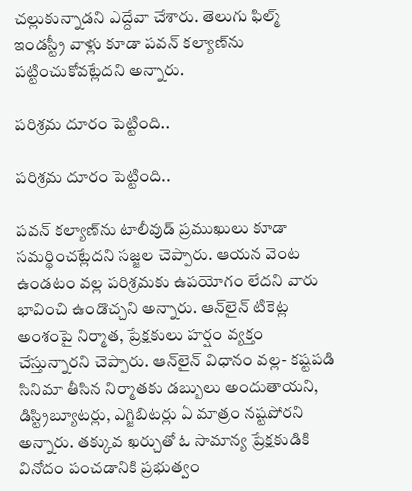చల్లుకున్నాడని ఎద్దేవా చేశారు. తెలుగు ఫిల్మ్ ఇండస్ట్రీ వాళ్లు కూడా పవన్ కల్యాణ్‌ను పట్టించుకోవట్లేదని అన్నారు.

పరిశ్రమ దూరం పెట్టింది..

పరిశ్రమ దూరం పెట్టింది..

పవన్ కల్యాణ్‌ను టాలీవుడ్ ప్రముఖులు కూడా సమర్థించట్లేదని సజ్జల చెప్పారు. ఆయన వెంట ఉండటం వల్ల పరిశ్రమకు ఉపయోగం లేదని వారు భావించి ఉండొచ్చని అన్నారు. ఆన్‌లైన్‌ టికెట్ల అంశంపై నిర్మాత, ప్రేక్షకులు హర్షం వ్యక్తం చేస్తున్నారని చెప్పారు. ఆన్‌లైన్ విధానం వల్ల- కష్టపడి సినిమా తీసిన నిర్మాతకు డబ్బులు అందుతాయని, డిస్ట్రిబ్యూటర్లు, ఎగ్జిబిటర్లు ఏ మాత్రం నష్టపోరని అన్నారు. తక్కువ ఖర్చుతో ఓ సామాన్య ప్రేక్షకుడికి వినోదం పంచడానికి ప్రభుత్వం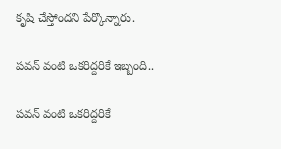కృషి చేస్తోందని పేర్కొన్నారు.

పవన్ వంటి ఒకరిద్దరికే ఇబ్బంది..

పవన్ వంటి ఒకరిద్దరికే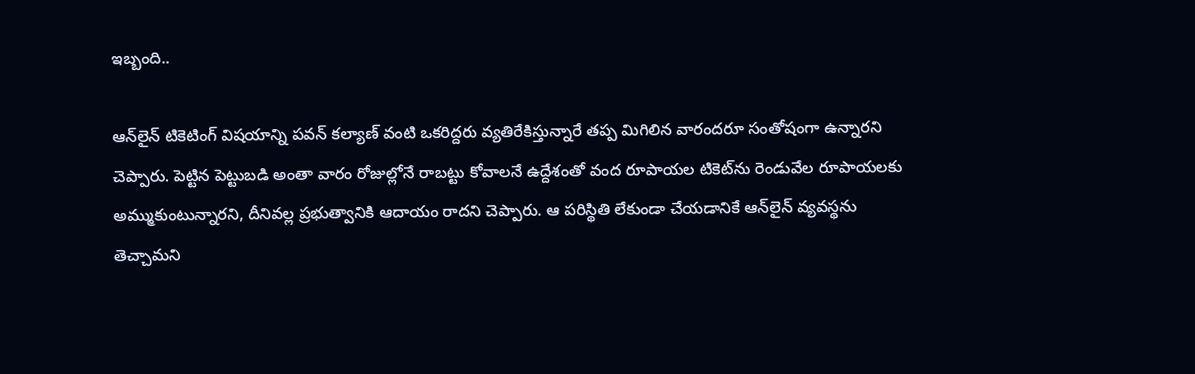ఇబ్బంది..

ఆన్‌లైన్ టికెటింగ్ విషయాన్ని పవన్ కల్యాణ్ వంటి ఒకరిద్దరు వ్యతిరేకిస్తున్నారే తప్ప మిగిలిన వారందరూ సంతోషంగా ఉన్నారని చెప్పారు. పెట్టిన పెట్టుబడి అంతా వారం రోజుల్లోనే రాబట్టు కోవాలనే ఉద్దేశంతో వంద రూపాయల టికెట్‌ను రెండువేల రూపాయలకు అమ్ముకుంటున్నారని, దీనివల్ల ప్రభుత్వానికి ఆదాయం రాదని చెప్పారు. ఆ పరిస్థితి లేకుండా చేయడానికే ఆన్‌లైన్ వ్యవస్థను తెచ్చామని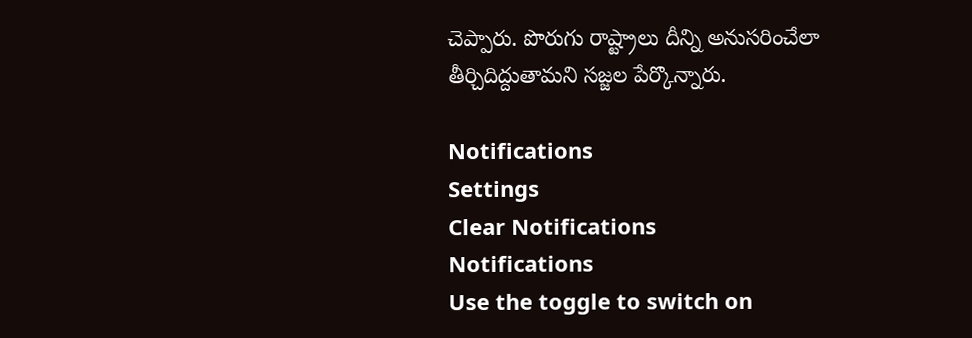చెప్పారు. పొరుగు రాష్ట్రాలు దీన్ని అనుసరించేలా తీర్చిదిద్దుతామని సజ్జల పేర్కొన్నారు.

Notifications
Settings
Clear Notifications
Notifications
Use the toggle to switch on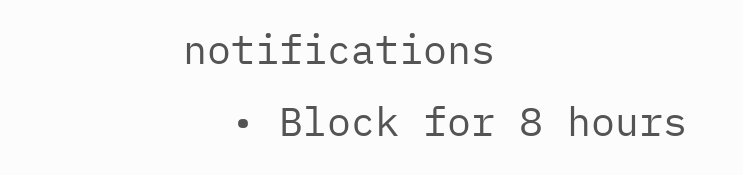notifications
  • Block for 8 hours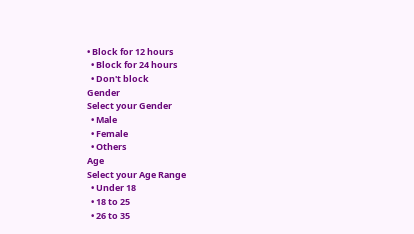• Block for 12 hours
  • Block for 24 hours
  • Don't block
Gender
Select your Gender
  • Male
  • Female
  • Others
Age
Select your Age Range
  • Under 18
  • 18 to 25
  • 26 to 35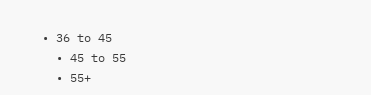• 36 to 45
  • 45 to 55
  • 55+